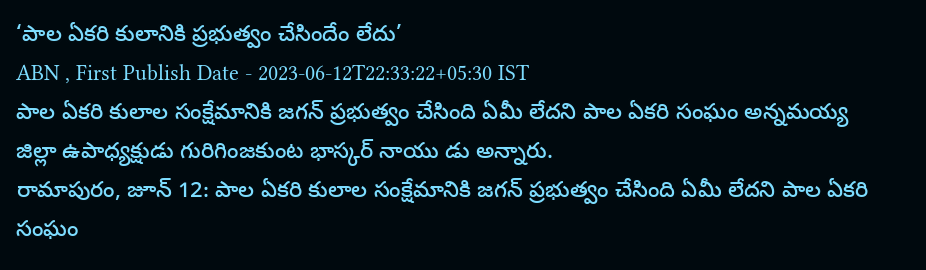‘పాల ఏకరి కులానికి ప్రభుత్వం చేసిందేం లేదు’
ABN , First Publish Date - 2023-06-12T22:33:22+05:30 IST
పాల ఏకరి కులాల సంక్షేమానికి జగన్ ప్రభుత్వం చేసింది ఏమీ లేదని పాల ఏకరి సంఘం అన్నమయ్య జిల్లా ఉపాధ్యక్షుడు గురిగింజకుంట భాస్కర్ నాయు డు అన్నారు.
రామాపురం, జూన్ 12: పాల ఏకరి కులాల సంక్షేమానికి జగన్ ప్రభుత్వం చేసింది ఏమీ లేదని పాల ఏకరి సంఘం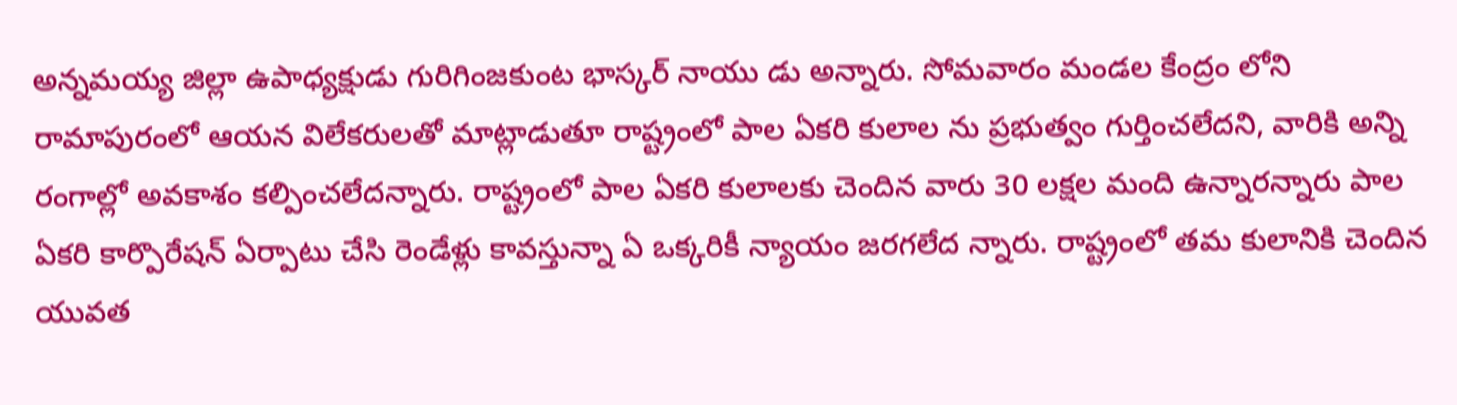అన్నమయ్య జిల్లా ఉపాధ్యక్షుడు గురిగింజకుంట భాస్కర్ నాయు డు అన్నారు. సోమవారం మండల కేంద్రం లోని రామాపురంలో ఆయన విలేకరులతో మాట్లాడుతూ రాష్ట్రంలో పాల ఏకరి కులాల ను ప్రభుత్వం గుర్తించలేదని, వారికి అన్ని రంగాల్లో అవకాశం కల్పించలేదన్నారు. రాష్ట్రంలో పాల ఏకరి కులాలకు చెందిన వారు 30 లక్షల మంది ఉన్నారన్నారు పాల ఏకరి కార్పొరేషన్ ఏర్పాటు చేసి రెండేళ్లు కావస్తున్నా ఏ ఒక్కరికీ న్యాయం జరగలేద న్నారు. రాష్ట్రంలో తమ కులానికి చెందిన యువత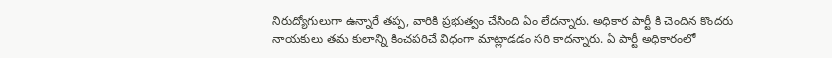నిరుద్యోగులుగా ఉన్నారే తప్ప, వారికి ప్రభుత్వం చేసింది ఏం లేదన్నారు. అధికార పార్టీ కి చెందిన కొందరు నాయకులు తమ కులాన్ని కించపరిచే విధంగా మాట్లాడడం సరి కాదన్నారు. ఏ పార్టీ అధికారంలో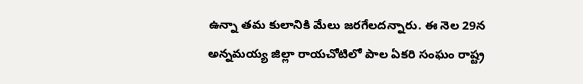ఉన్నా తమ కులానికి మేలు జరగేలదన్నారు. ఈ నెల 29న అన్నమయ్య జిల్లా రాయచోటిలో పాల ఏకరి సంఘం రాష్ట్ర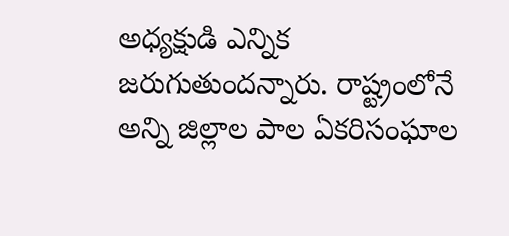అధ్యక్షుడి ఎన్నిక జరుగుతుందన్నారు. రాష్ట్రంలోనే అన్ని జిల్లాల పాల ఏకరిసంఘాల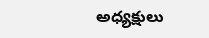అధ్యక్షులు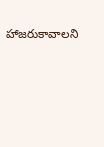హాజరుకావాలని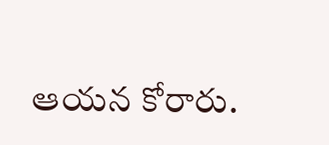ఆయన కోరారు.